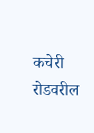कचेरी रोडवरील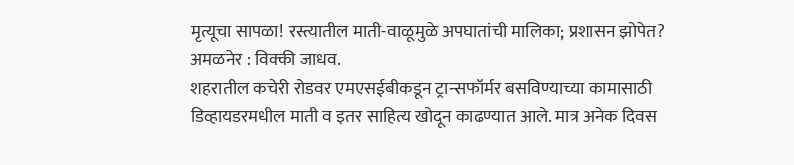मृत्यूचा सापळा! रस्त्यातील माती-वाळूमुळे अपघातांची मालिका; प्रशासन झोपेत?
अमळनेर : विक्की जाधव.
शहरातील कचेरी रोडवर एमएसईबीकडून ट्रान्सफॉर्मर बसविण्याच्या कामासाठी डिव्हायडरमधील माती व इतर साहित्य खोदून काढण्यात आले. मात्र अनेक दिवस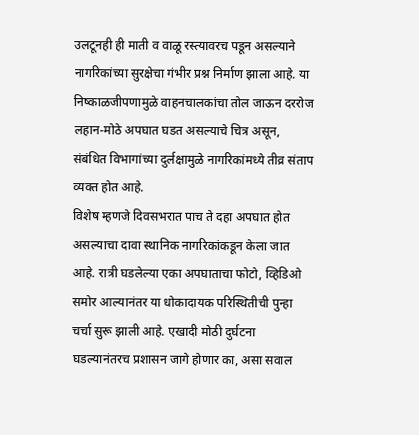उलटूनही ही माती व वाळू रस्त्यावरच पडून असल्याने नागरिकांच्या सुरक्षेचा गंभीर प्रश्न निर्माण झाला आहे. या निष्काळजीपणामुळे वाहनचालकांचा तोल जाऊन दररोज लहान-मोठे अपघात घडत असल्याचे चित्र असून, संबंधित विभागांच्या दुर्लक्षामुळे नागरिकांमध्ये तीव्र संताप व्यक्त होत आहे.
विशेष म्हणजे दिवसभरात पाच ते दहा अपघात होत असल्याचा दावा स्थानिक नागरिकांकडून केला जात आहे. रात्री घडलेल्या एका अपघाताचा फोटो, व्हिडिओ समोर आल्यानंतर या धोकादायक परिस्थितीची पुन्हा चर्चा सुरू झाली आहे. एखादी मोठी दुर्घटना घडल्यानंतरच प्रशासन जागे होणार का, असा सवाल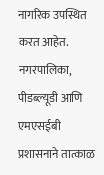नागरिक उपस्थित करत आहेत. नगरपालिका, पीडब्ल्यूडी आणि एमएसईबी प्रशासनाने तात्काळ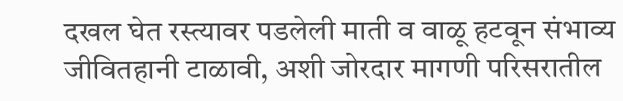दखल घेत रस्त्यावर पडलेली माती व वाळू हटवून संभाव्य जीवितहानी टाळावी, अशी जोरदार मागणी परिसरातील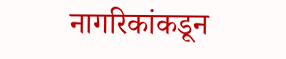नागरिकांकडून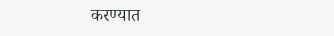करण्यात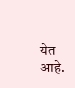येत आहे.